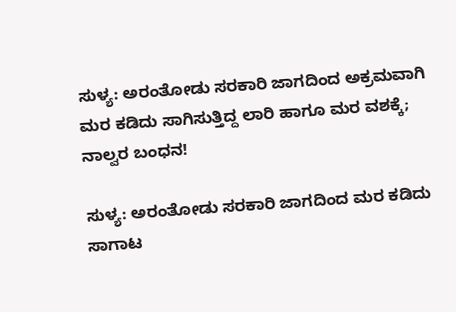ಸುಳ್ಯ: ಅರಂತೋಡು ಸರಕಾರಿ ಜಾಗದಿಂದ ಅಕ್ರಮವಾಗಿ ಮರ ಕಡಿದು ಸಾಗಿಸುತ್ತಿದ್ದ ಲಾರಿ ಹಾಗೂ ಮರ ವಶಕ್ಕೆ; ನಾಲ್ವರ ಬಂಧನ!

ಸುಳ್ಯ: ಅರಂತೋಡು ಸರಕಾರಿ ಜಾಗದಿಂದ ಮರ ಕಡಿದು ಸಾಗಾಟ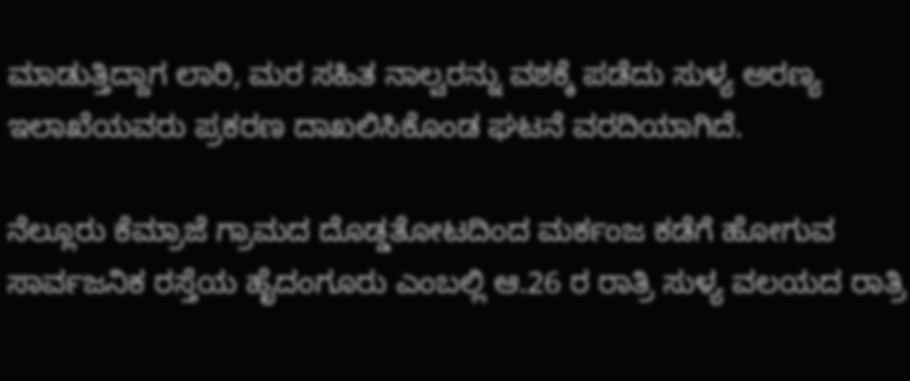ಮಾಡುತ್ತಿದ್ದಾಗ ಲಾರಿ, ಮರ ಸಹಿತ ನಾಲ್ವರನ್ನು ವಶಕ್ಕೆ ಪಡೆದು ಸುಳ್ಯ ಅರಣ್ಯ ಇಲಾಖೆಯವರು ಪ್ರಕರಣ ದಾಖಲಿಸಿಕೊಂಡ ಘಟನೆ ವರದಿಯಾಗಿದೆ.

ನೆಲ್ಲೂರು ಕೆಮ್ರಾಜೆ ಗ್ರಾಮದ ದೊಡ್ಡತೋಟದಿಂದ ಮರ್ಕಂಜ ಕಡೆಗೆ ಹೋಗುವ ಸಾರ್ವಜನಿಕ ರಸ್ತೆಯ ಹೈದಂಗೂರು ಎಂಬಲ್ಲಿ ಆ.26 ರ ರಾತ್ರಿ ಸುಳ್ಯ ವಲಯದ ರಾತ್ರಿ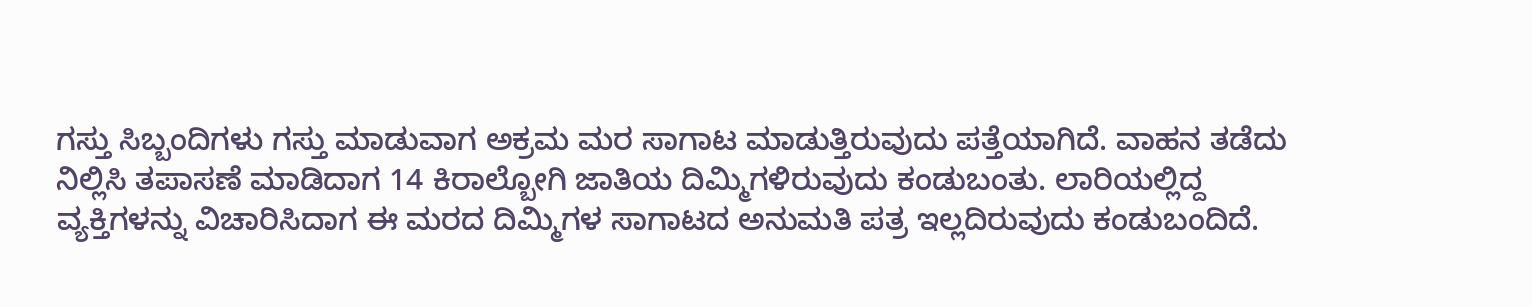ಗಸ್ತು ಸಿಬ್ಬಂದಿಗಳು ಗಸ್ತು ಮಾಡುವಾಗ ಅಕ್ರಮ ಮರ ಸಾಗಾಟ ಮಾಡುತ್ತಿರುವುದು ಪತ್ತೆಯಾಗಿದೆ. ವಾಹನ ತಡೆದು ನಿಲ್ಲಿಸಿ ತಪಾಸಣೆ ಮಾಡಿದಾಗ 14 ಕಿರಾಲ್ಬೋಗಿ ಜಾತಿಯ ದಿಮ್ಮಿಗಳಿರುವುದು ಕಂಡುಬಂತು. ಲಾರಿಯಲ್ಲಿದ್ದ ವ್ಯಕ್ತಿಗಳನ್ನು ವಿಚಾರಿಸಿದಾಗ ಈ ಮರದ ದಿಮ್ಮಿಗಳ ಸಾಗಾಟದ ಅನುಮತಿ ಪತ್ರ ಇಲ್ಲದಿರುವುದು ಕಂಡುಬಂದಿದೆ.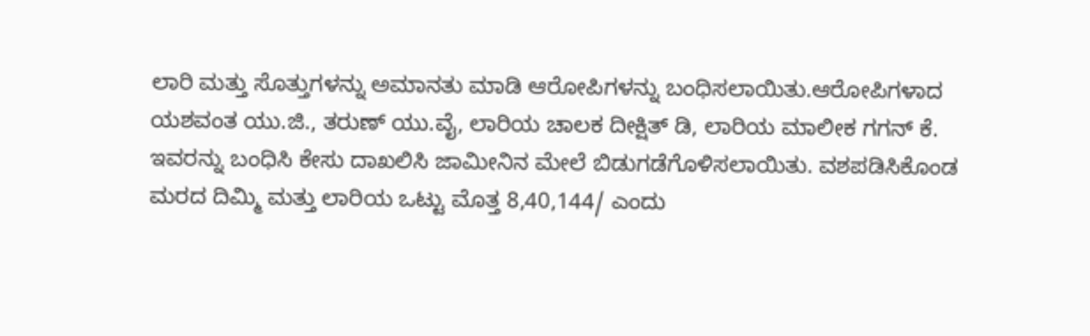ಲಾರಿ ಮತ್ತು ಸೊತ್ತುಗಳನ್ನು ಅಮಾನತು ಮಾಡಿ ಆರೋಪಿಗಳನ್ನು ಬಂಧಿಸಲಾಯಿತು.ಆರೋಪಿಗಳಾದ ಯಶವಂತ ಯು.ಜಿ., ತರುಣ್ ಯು.ವೈ, ಲಾರಿಯ ಚಾಲಕ ದೀಕ್ಷಿತ್ ಡಿ, ಲಾರಿಯ ಮಾಲೀಕ ಗಗನ್ ಕೆ. ಇವರನ್ನು ಬಂಧಿಸಿ ಕೇಸು ದಾಖಲಿಸಿ ಜಾಮೀನಿನ ಮೇಲೆ ಬಿಡುಗಡೆಗೊಳಿಸಲಾಯಿತು. ವಶಪಡಿಸಿಕೊಂಡ ಮರದ ದಿಮ್ಮಿ ಮತ್ತು ಲಾರಿಯ ಒಟ್ಟು ಮೊತ್ತ 8,40,144/ ಎಂದು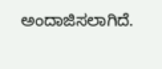ಅಂದಾಜಿಸಲಾಗಿದೆ.